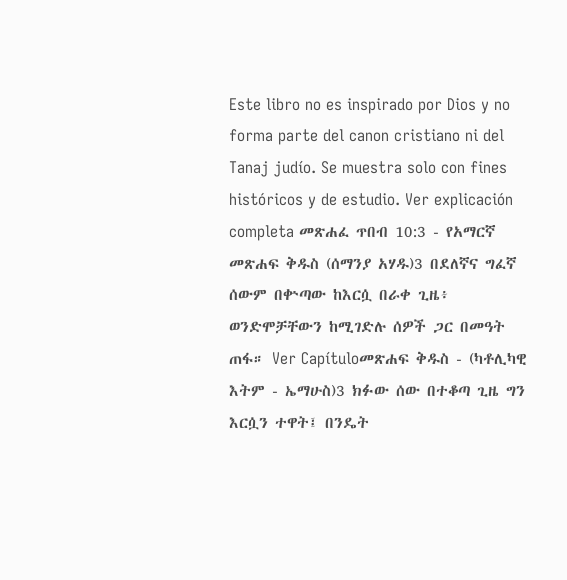Este libro no es inspirado por Dios y no forma parte del canon cristiano ni del Tanaj judío. Se muestra solo con fines históricos y de estudio. Ver explicación completa መጽሐፈ ጥበብ 10:3 - የአማርኛ መጽሐፍ ቅዱስ (ሰማንያ አሃዱ)3 በደለኛና ግፈኛ ሰውም በቍጣው ከእርሷ በራቀ ጊዜ፥ ወንድሞቻቸውን ከሚገድሉ ሰዎች ጋር በመዓት ጠፋ። Ver Capítuloመጽሐፍ ቅዱስ - (ካቶሊካዊ እትም - ኤማሁስ)3 ክፉው ሰው በተቆጣ ጊዜ ግን እርሷን ተዋት፤ በንዴት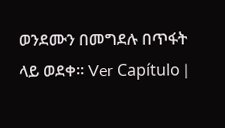ወንደሙን በመግደሉ በጥፋት ላይ ወደቀ። Ver Capítulo |